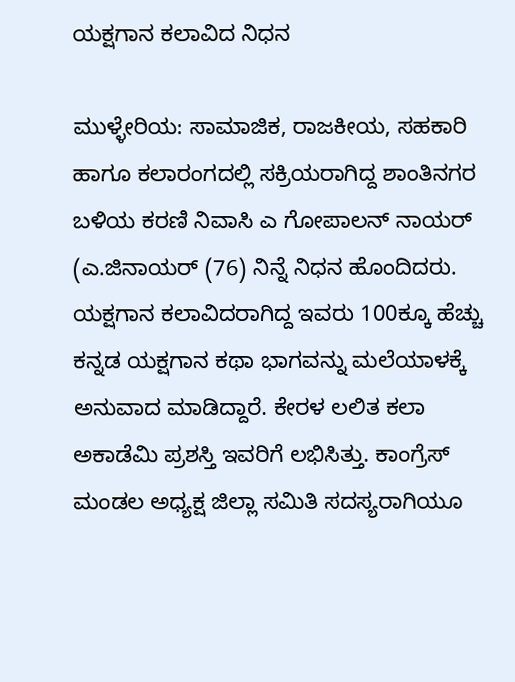ಯಕ್ಷಗಾನ ಕಲಾವಿದ ನಿಧನ

ಮುಳ್ಳೇರಿಯ: ಸಾಮಾಜಿಕ, ರಾಜಕೀಯ, ಸಹಕಾರಿ ಹಾಗೂ ಕಲಾರಂಗದಲ್ಲಿ ಸಕ್ರಿಯರಾಗಿದ್ದ ಶಾಂತಿನಗರ ಬಳಿಯ ಕರಣಿ ನಿವಾಸಿ ಎ ಗೋಪಾಲನ್ ನಾಯರ್ (ಎ.ಜಿನಾಯರ್ (76) ನಿನ್ನೆ ನಿಧನ ಹೊಂದಿದರು. ಯಕ್ಷಗಾನ ಕಲಾವಿದರಾಗಿದ್ದ ಇವರು 100ಕ್ಕೂ ಹೆಚ್ಚು ಕನ್ನಡ ಯಕ್ಷಗಾನ ಕಥಾ ಭಾಗವನ್ನು ಮಲೆಯಾಳಕ್ಕೆ ಅನುವಾದ ಮಾಡಿದ್ದಾರೆ. ಕೇರಳ ಲಲಿತ ಕಲಾ ಅಕಾಡೆಮಿ ಪ್ರಶಸ್ತಿ ಇವರಿಗೆ ಲಭಿಸಿತ್ತು. ಕಾಂಗ್ರೆಸ್ ಮಂಡಲ ಅಧ್ಯಕ್ಷ ಜಿಲ್ಲಾ ಸಮಿತಿ ಸದಸ್ಯರಾಗಿಯೂ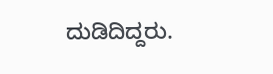ದುಡಿದಿದ್ದರು.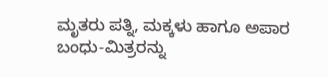ಮೃತರು ಪತ್ನಿ, ಮಕ್ಕಳು ಹಾಗೂ ಅಪಾರ ಬಂಧು-ಮಿತ್ರರನ್ನು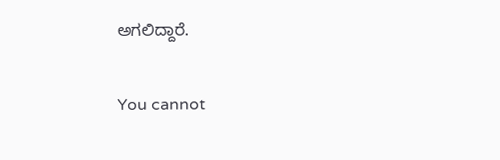ಅಗಲಿದ್ದಾರೆ.

You cannot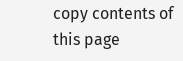copy contents of this page